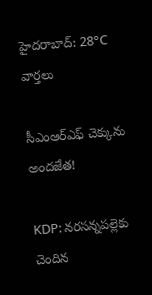హైదరాబాద్: 28°C
వార్తలు

సీఎంఆర్ఎఫ్ చెక్కును అందజేత!

KDP: నరసన్నపల్లెకు చెందిన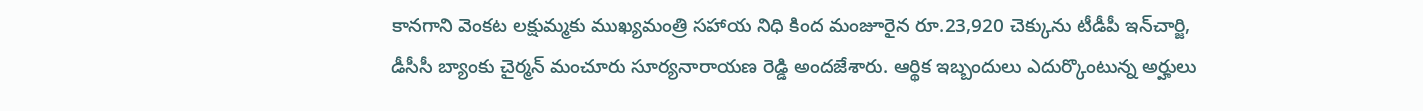కానగాని వెంకట లక్షుమ్మకు ముఖ్యమంత్రి సహాయ నిధి కింద మంజూరైన రూ.23,920 చెక్కును టీడీపీ ఇన్‌చార్జి, డీసీసీ బ్యాంకు చైర్మన్ మంచూరు సూర్యనారాయణ రెడ్డి అందజేశారు. ఆర్థిక ఇబ్బందులు ఎదుర్కొంటున్న అర్హులు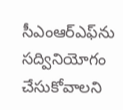సీఎంఆర్ఎఫ్‌ను సద్వినియోగం చేసుకోవాలని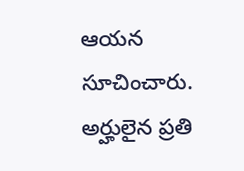ఆయన సూచించారు. అర్హులైన ప్రతి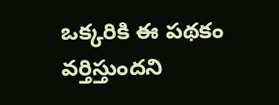ఒక్కరికి ఈ పథకం వర్తిస్తుందని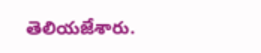తెలియజేశారు.